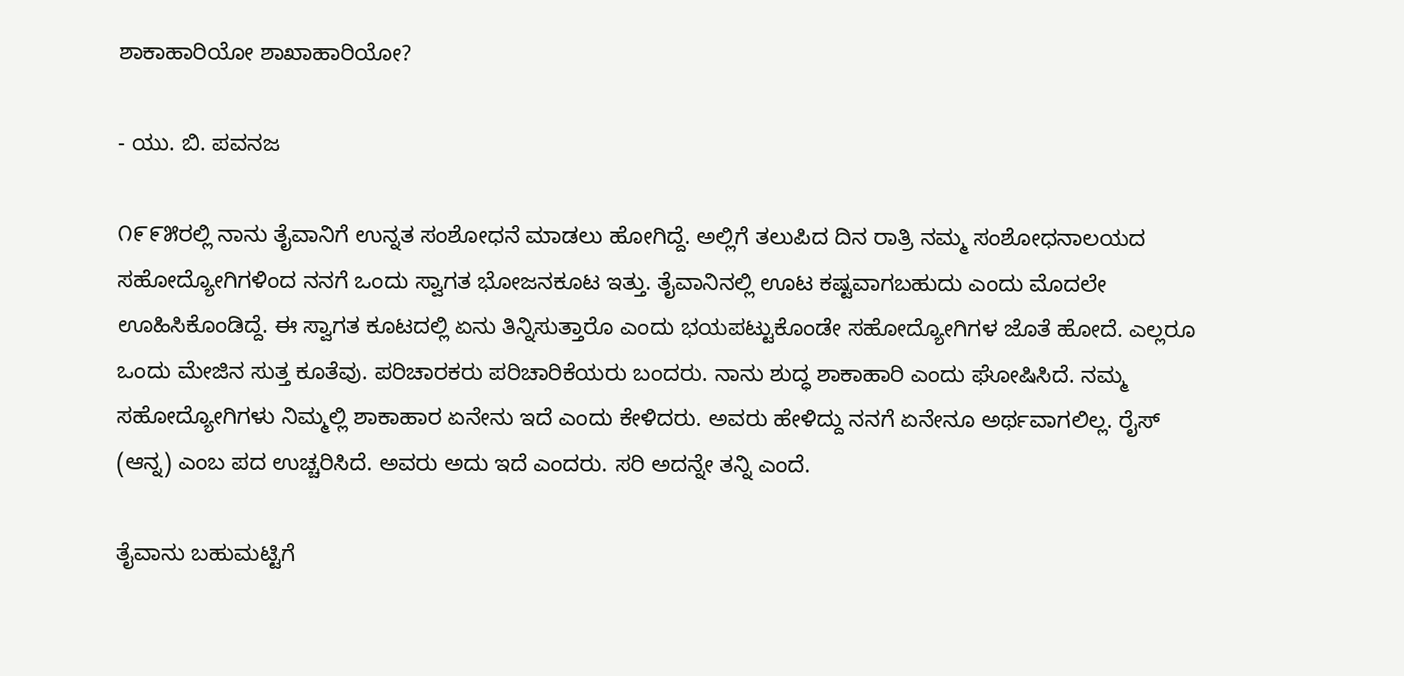ಶಾಕಾಹಾರಿಯೋ ಶಾಖಾಹಾರಿಯೋ?

- ಯು. ಬಿ. ಪವನಜ

೧೯೯೫ರಲ್ಲಿ ನಾನು ತೈವಾನಿಗೆ ಉನ್ನತ ಸಂಶೋಧನೆ ಮಾಡಲು ಹೋಗಿದ್ದೆ. ಅಲ್ಲಿಗೆ ತಲುಪಿದ ದಿನ ರಾತ್ರಿ ನಮ್ಮ ಸಂಶೋಧನಾಲಯದ ಸಹೋದ್ಯೋಗಿಗಳಿಂದ ನನಗೆ ಒಂದು ಸ್ವಾಗತ ಭೋಜನಕೂಟ ಇತ್ತು. ತೈವಾನಿನಲ್ಲಿ ಊಟ ಕಷ್ಟವಾಗಬಹುದು ಎಂದು ಮೊದಲೇ ಊಹಿಸಿಕೊಂಡಿದ್ದೆ. ಈ ಸ್ವಾಗತ ಕೂಟದಲ್ಲಿ ಏನು ತಿನ್ನಿಸುತ್ತಾರೊ ಎಂದು ಭಯಪಟ್ಟುಕೊಂಡೇ ಸಹೋದ್ಯೋಗಿಗಳ ಜೊತೆ ಹೋದೆ. ಎಲ್ಲರೂ ಒಂದು ಮೇಜಿನ ಸುತ್ತ ಕೂತೆವು. ಪರಿಚಾರಕರು ಪರಿಚಾರಿಕೆಯರು ಬಂದರು. ನಾನು ಶುದ್ಧ ಶಾಕಾಹಾರಿ ಎಂದು ಘೋಷಿಸಿದೆ. ನಮ್ಮ ಸಹೋದ್ಯೋಗಿಗಳು ನಿಮ್ಮಲ್ಲಿ ಶಾಕಾಹಾರ ಏನೇನು ಇದೆ ಎಂದು ಕೇಳಿದರು. ಅವರು ಹೇಳಿದ್ದು ನನಗೆ ಏನೇನೂ ಅರ್ಥವಾಗಲಿಲ್ಲ. ರೈಸ್ (ಆನ್ನ) ಎಂಬ ಪದ ಉಚ್ಚರಿಸಿದೆ. ಅವರು ಅದು ಇದೆ ಎಂದರು. ಸರಿ ಅದನ್ನೇ ತನ್ನಿ ಎಂದೆ.

ತೈವಾನು ಬಹುಮಟ್ಟಿಗೆ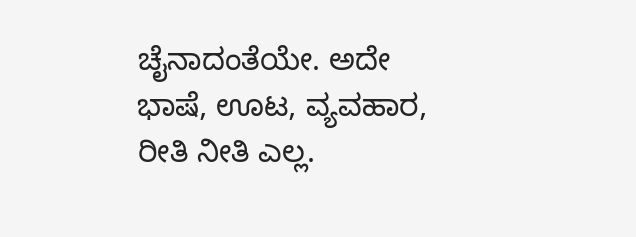ಚೈನಾದಂತೆಯೇ. ಅದೇ ಭಾಷೆ, ಊಟ, ವ್ಯವಹಾರ, ರೀತಿ ನೀತಿ ಎಲ್ಲ.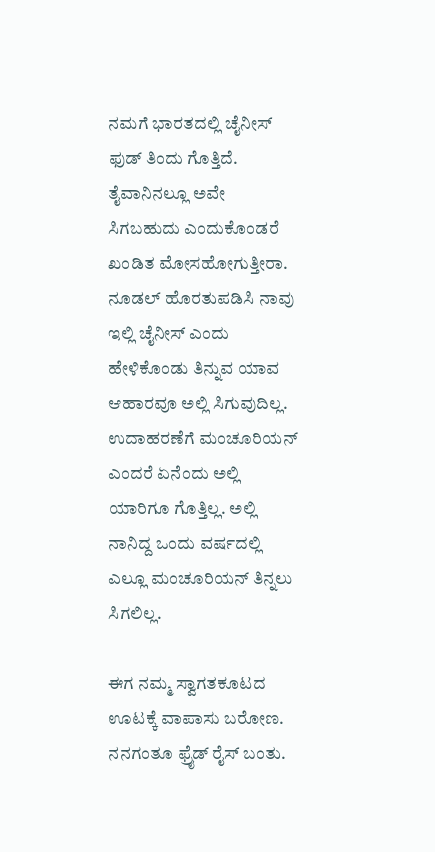ನಮಗೆ ಭಾರತದಲ್ಲಿ ಚೈನೀಸ್ ಫುಡ್ ತಿಂದು ಗೊತ್ತಿದೆ. ತೈವಾನಿನಲ್ಲೂ ಅವೇ ಸಿಗಬಹುದು ಎಂದುಕೊಂಡರೆ ಖಂಡಿತ ಮೋಸಹೋಗುತ್ತೀರಾ. ನೂಡಲ್ ಹೊರತುಪಡಿಸಿ ನಾವು ಇಲ್ಲಿ ಚೈನೀಸ್ ಎಂದು ಹೇಳಿಕೊಂಡು ತಿನ್ನುವ ಯಾವ ಆಹಾರವೂ ಅಲ್ಲಿ ಸಿಗುವುದಿಲ್ಲ. ಉದಾಹರಣೆಗೆ ಮಂಚೂರಿಯನ್ ಎಂದರೆ ಏನೆಂದು ಅಲ್ಲಿ ಯಾರಿಗೂ ಗೊತ್ತಿಲ್ಲ. ಅಲ್ಲಿ ನಾನಿದ್ದ ಒಂದು ವರ್ಷದಲ್ಲಿ ಎಲ್ಲೂ ಮಂಚೂರಿಯನ್ ತಿನ್ನಲು ಸಿಗಲಿಲ್ಲ.

ಈಗ ನಮ್ಮ ಸ್ವಾಗತಕೂಟದ ಊಟಕ್ಕೆ ವಾಪಾಸು ಬರೋಣ. ನನಗಂತೂ ಫ್ರೈಡ್ ರೈಸ್ ಬಂತು.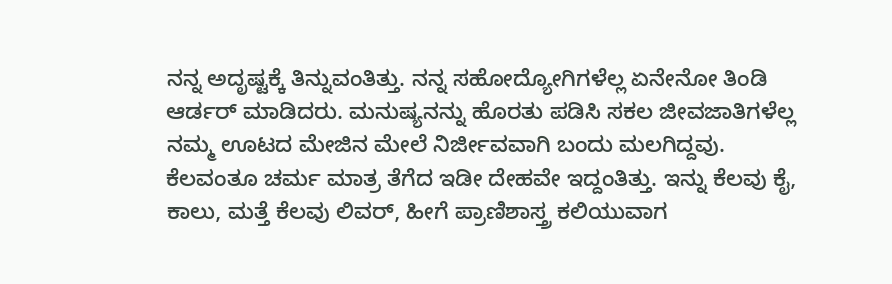ನನ್ನ ಅದೃಷ್ಟಕ್ಕೆ ತಿನ್ನುವಂತಿತ್ತು. ನನ್ನ ಸಹೋದ್ಯೋಗಿಗಳೆಲ್ಲ ಏನೇನೋ ತಿಂಡಿ ಆರ್ಡರ್ ಮಾಡಿದರು. ಮನುಷ್ಯನನ್ನು ಹೊರತು ಪಡಿಸಿ ಸಕಲ ಜೀವಜಾತಿಗಳೆಲ್ಲ ನಮ್ಮ ಊಟದ ಮೇಜಿನ ಮೇಲೆ ನಿರ್ಜೀವವಾಗಿ ಬಂದು ಮಲಗಿದ್ದವು. ಕೆಲವಂತೂ ಚರ್ಮ ಮಾತ್ರ ತೆಗೆದ ಇಡೀ ದೇಹವೇ ಇದ್ದಂತಿತ್ತು. ಇನ್ನು ಕೆಲವು ಕೈ, ಕಾಲು, ಮತ್ತೆ ಕೆಲವು ಲಿವರ್, ಹೀಗೆ ಪ್ರಾಣಿಶಾಸ್ತ್ರ ಕಲಿಯುವಾಗ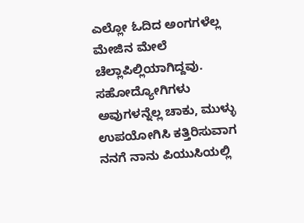ಎಲ್ಲೋ ಓದಿದ ಅಂಗಗಳೆಲ್ಲ ಮೇಜಿನ ಮೇಲೆ ಚೆಲ್ಲಾಪಿಲ್ಲಿಯಾಗಿದ್ದವು. ಸಹೋದ್ಯೋಗಿಗಳು ಅವುಗಳನ್ನೆಲ್ಲ ಚಾಕು, ಮುಳ್ಳು ಉಪಯೋಗಿಸಿ ಕತ್ತಿರಿಸುವಾಗ ನನಗೆ ನಾನು ಪಿಯುಸಿಯಲ್ಲಿ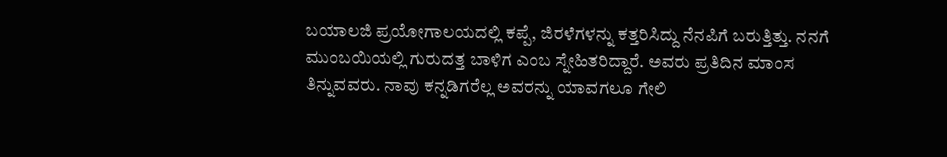ಬಯಾಲಜಿ ಪ್ರಯೋಗಾಲಯದಲ್ಲಿ ಕಪ್ಪೆ, ಜಿರಳೆಗಳನ್ನು ಕತ್ತರಿಸಿದ್ದು ನೆನಪಿಗೆ ಬರುತ್ತಿತ್ತು. ನನಗೆ ಮುಂಬಯಿಯಲ್ಲಿ ಗುರುದತ್ತ ಬಾಳಿಗ ಎಂಬ ಸ್ನೇಹಿತರಿದ್ದಾರೆ. ಅವರು ಪ್ರತಿದಿನ ಮಾಂಸ ತಿನ್ನುವವರು. ನಾವು ಕನ್ನಡಿಗರೆಲ್ಲ ಅವರನ್ನು ಯಾವಗಲೂ ಗೇಲಿ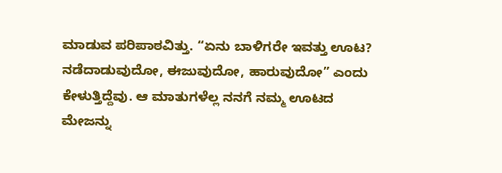ಮಾಡುವ ಪರಿಪಾಠವಿತ್ತು. “ಏನು ಬಾಳಿಗರೇ ಇವತ್ತು ಊಟ? ನಡೆದಾಡುವುದೋ, ಈಜುವುದೋ, ಹಾರುವುದೋ” ಎಂದು ಕೇಳುತ್ತಿದ್ದೆವು. ಆ ಮಾತುಗಳೆಲ್ಲ ನನಗೆ ನಮ್ಮ ಊಟದ ಮೇಜನ್ನು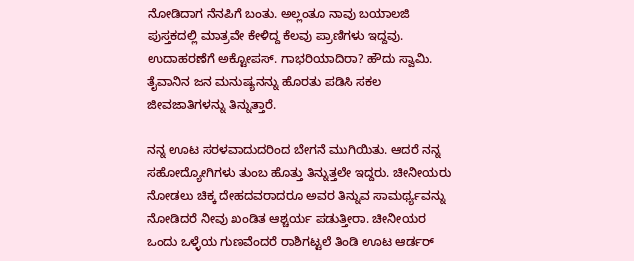ನೋಡಿದಾಗ ನೆನಪಿಗೆ ಬಂತು. ಅಲ್ಲಂತೂ ನಾವು ಬಯಾಲಜಿ ಪುಸ್ತಕದಲ್ಲಿ ಮಾತ್ರವೇ ಕೇಳಿದ್ದ ಕೆಲವು ಪ್ರಾಣಿಗಳು ಇದ್ದವು. ಉದಾಹರಣೆಗೆ ಅಕ್ಟೋಪಸ್. ಗಾಭರಿಯಾದಿರಾ? ಹೌದು ಸ್ವಾಮಿ. ತೈವಾನಿನ ಜನ ಮನುಷ್ಯನನ್ನು ಹೊರತು ಪಡಿಸಿ ಸಕಲ ಜೀವಜಾತಿಗಳನ್ನು ತಿನ್ನುತ್ತಾರೆ.

ನನ್ನ ಊಟ ಸರಳವಾದುದರಿಂದ ಬೇಗನೆ ಮುಗಿಯಿತು. ಆದರೆ ನನ್ನ ಸಹೋದ್ಯೋಗಿಗಳು ತುಂಬ ಹೊತ್ತು ತಿನ್ನುತ್ತಲೇ ಇದ್ದರು. ಚೀನೀಯರು ನೋಡಲು ಚಿಕ್ಕ ದೇಹದವರಾದರೂ ಅವರ ತಿನ್ನುವ ಸಾಮರ್ಥ್ಯವನ್ನು ನೋಡಿದರೆ ನೀವು ಖಂಡಿತ ಆಶ್ಚರ್ಯ ಪಡುತ್ತೀರಾ. ಚೀನೀಯರ ಒಂದು ಒಳ್ಳೆಯ ಗುಣವೆಂದರೆ ರಾಶಿಗಟ್ಟಲೆ ತಿಂಡಿ ಊಟ ಆರ್ಡರ್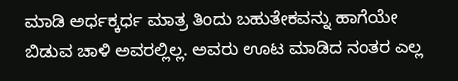ಮಾಡಿ ಅರ್ಧಕ್ಕರ್ಧ ಮಾತ್ರ ತಿಂದು ಬಹುತೇಕವನ್ನು ಹಾಗೆಯೇ ಬಿಡುವ ಚಾಳಿ ಅವರಲ್ಲಿಲ್ಲ. ಅವರು ಊಟ ಮಾಡಿದ ನಂತರ ಎಲ್ಲ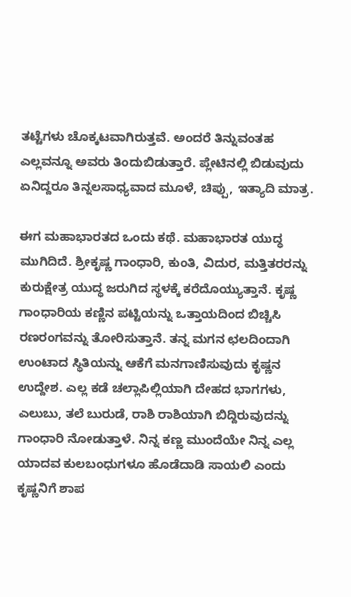ತಟ್ಟೆಗಳು ಚೊಕ್ಕಟವಾಗಿರುತ್ತವೆ. ಅಂದರೆ ತಿನ್ನುವಂತಹ ಎಲ್ಲವನ್ನೂ ಅವರು ತಿಂದುಬಿಡುತ್ತಾರೆ. ಪ್ಲೇಟಿನಲ್ಲಿ ಬಿಡುವುದು ಏನಿದ್ದರೂ ತಿನ್ನಲಸಾಧ್ಯವಾದ ಮೂಳೆ, ಚಿಪ್ಪು, ಇತ್ಯಾದಿ ಮಾತ್ರ.

ಈಗ ಮಹಾಭಾರತದ ಒಂದು ಕಥೆ. ಮಹಾಭಾರತ ಯುದ್ಧ ಮುಗಿದಿದೆ. ಶ್ರೀಕೃಷ್ಣ ಗಾಂಧಾರಿ, ಕುಂತಿ, ವಿದುರ, ಮತ್ತಿತರರನ್ನು ಕುರುಕ್ಷೇತ್ರ ಯುದ್ಧ ಜರುಗಿದ ಸ್ಥಳಕ್ಕೆ ಕರೆದೊಯ್ಯುತ್ತಾನೆ. ಕೃಷ್ಣ ಗಾಂಧಾರಿಯ ಕಣ್ಣಿನ ಪಟ್ಟಿಯನ್ನು ಒತ್ತಾಯದಿಂದ ಬಿಚ್ಚಿಸಿ ರಣರಂಗವನ್ನು ತೋರಿಸುತ್ತಾನೆ. ತನ್ನ ಮಗನ ಛಲದಿಂದಾಗಿ ಉಂಟಾದ ಸ್ಥಿತಿಯನ್ನು ಆಕೆಗೆ ಮನಗಾಣಿಸುವುದು ಕೃಷ್ಣನ ಉದ್ದೇಶ. ಎಲ್ಲ ಕಡೆ ಚಲ್ಲಾಪಿಲ್ಲಿಯಾಗಿ ದೇಹದ ಭಾಗಗಳು, ಎಲುಬು, ತಲೆ ಬುರುಡೆ, ರಾಶಿ ರಾಶಿಯಾಗಿ ಬಿದ್ದಿರುವುದನ್ನು ಗಾಂಧಾರಿ ನೋಡುತ್ತಾಳೆ. ನಿನ್ನ ಕಣ್ಣ ಮುಂದೆಯೇ ನಿನ್ನ ಎಲ್ಲ ಯಾದವ ಕುಲಬಂಧುಗಳೂ ಹೊಡೆದಾಡಿ ಸಾಯಲಿ ಎಂದು ಕೃಷ್ಣನಿಗೆ ಶಾಪ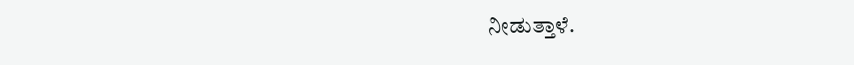ನೀಡುತ್ತಾಳೆ.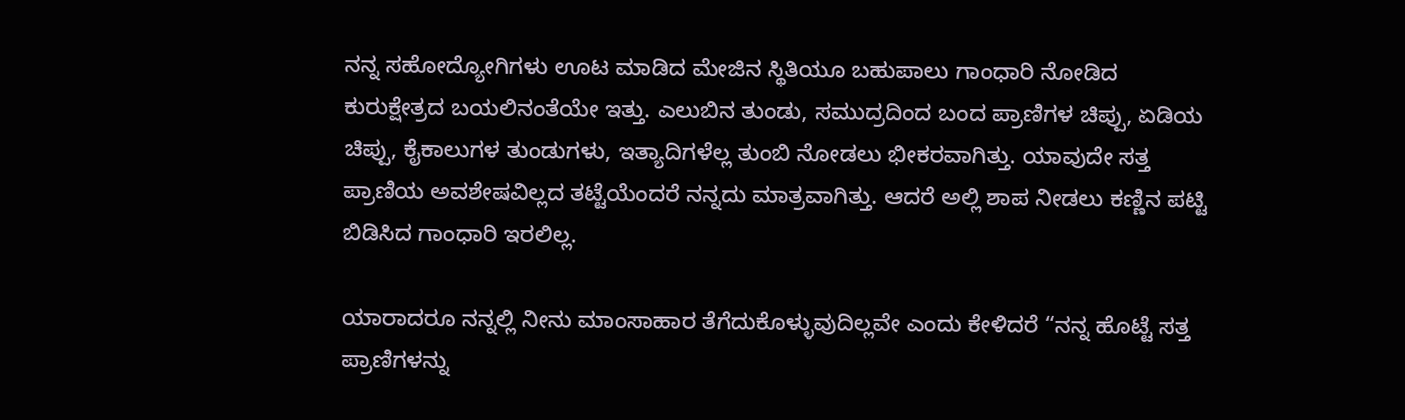ನನ್ನ ಸಹೋದ್ಯೋಗಿಗಳು ಊಟ ಮಾಡಿದ ಮೇಜಿನ ಸ್ಥಿತಿಯೂ ಬಹುಪಾಲು ಗಾಂಧಾರಿ ನೋಡಿದ ಕುರುಕ್ಷೇತ್ರದ ಬಯಲಿನಂತೆಯೇ ಇತ್ತು. ಎಲುಬಿನ ತುಂಡು, ಸಮುದ್ರದಿಂದ ಬಂದ ಪ್ರಾಣಿಗಳ ಚಿಪ್ಪು, ಏಡಿಯ ಚಿಪ್ಪು, ಕೈಕಾಲುಗಳ ತುಂಡುಗಳು, ಇತ್ಯಾದಿಗಳೆಲ್ಲ ತುಂಬಿ ನೋಡಲು ಭೀಕರವಾಗಿತ್ತು. ಯಾವುದೇ ಸತ್ತ ಪ್ರಾಣಿಯ ಅವಶೇಷವಿಲ್ಲದ ತಟ್ಟೆಯೆಂದರೆ ನನ್ನದು ಮಾತ್ರವಾಗಿತ್ತು. ಆದರೆ ಅಲ್ಲಿ ಶಾಪ ನೀಡಲು ಕಣ್ಣಿನ ಪಟ್ಟಿ ಬಿಡಿಸಿದ ಗಾಂಧಾರಿ ಇರಲಿಲ್ಲ.

ಯಾರಾದರೂ ನನ್ನಲ್ಲಿ ನೀನು ಮಾಂಸಾಹಾರ ತೆಗೆದುಕೊಳ್ಳುವುದಿಲ್ಲವೇ ಎಂದು ಕೇಳಿದರೆ “ನನ್ನ ಹೊಟ್ಟೆ ಸತ್ತ ಪ್ರಾಣಿಗಳನ್ನು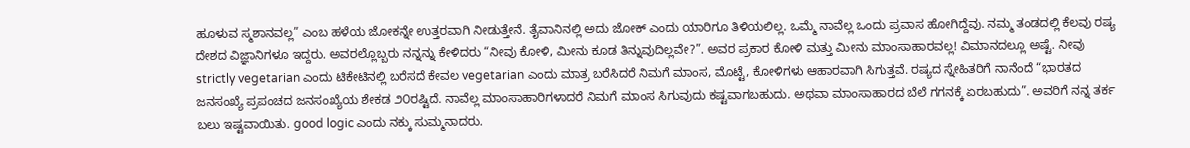ಹೂಳುವ ಸ್ಮಶಾನವಲ್ಲ” ಎಂಬ ಹಳೆಯ ಜೋಕನ್ನೇ ಉತ್ತರವಾಗಿ ನೀಡುತ್ತೇನೆ. ತೈವಾನಿನಲ್ಲಿ ಅದು ಜೋಕ್ ಎಂದು ಯಾರಿಗೂ ತಿಳಿಯಲಿಲ್ಲ. ಒಮ್ಮೆ ನಾವೆಲ್ಲ ಒಂದು ಪ್ರವಾಸ ಹೋಗಿದ್ದೆವು. ನಮ್ಮ ತಂಡದಲ್ಲಿ ಕೆಲವು ರಷ್ಯ ದೇಶದ ವಿಜ್ಞಾನಿಗಳೂ ಇದ್ದರು. ಅವರಲ್ಲೊಬ್ಬರು ನನ್ನನ್ನು ಕೇಳಿದರು “ನೀವು ಕೋಳಿ, ಮೀನು ಕೂಡ ತಿನ್ನುವುದಿಲ್ಲವೇ?”. ಅವರ ಪ್ರಕಾರ ಕೋಳಿ ಮತ್ತು ಮೀನು ಮಾಂಸಾಹಾರವಲ್ಲ! ವಿಮಾನದಲ್ಲೂ ಅಷ್ಟೆ. ನೀವು strictly vegetarian ಎಂದು ಟಿಕೇಟಿನಲ್ಲಿ ಬರೆಸದೆ ಕೇವಲ vegetarian ಎಂದು ಮಾತ್ರ ಬರೆಸಿದರೆ ನಿಮಗೆ ಮಾಂಸ, ಮೊಟ್ಟೆ, ಕೋಳಿಗಳು ಆಹಾರವಾಗಿ ಸಿಗುತ್ತವೆ. ರಷ್ಯದ ಸ್ನೇಹಿತರಿಗೆ ನಾನೆಂದೆ “ಭಾರತದ ಜನಸಂಖ್ಯೆ ಪ್ರಪಂಚದ ಜನಸಂಖ್ಯೆಯ ಶೇಕಡ ೨೦ರಷ್ಟಿದೆ. ನಾವೆಲ್ಲ ಮಾಂಸಾಹಾರಿಗಳಾದರೆ ನಿಮಗೆ ಮಾಂಸ ಸಿಗುವುದು ಕಷ್ಟವಾಗಬಹುದು. ಅಥವಾ ಮಾಂಸಾಹಾರದ ಬೆಲೆ ಗಗನಕ್ಕೆ ಏರಬಹುದು”. ಅವರಿಗೆ ನನ್ನ ತರ್ಕ ಬಲು ಇಷ್ಟವಾಯಿತು. good logic ಎಂದು ನಕ್ಕು ಸುಮ್ಮನಾದರು.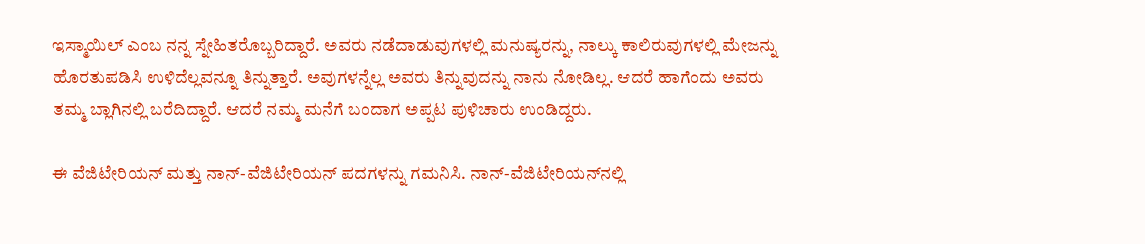ಇಸ್ಮಾಯಿಲ್ ಎಂಬ ನನ್ನ ಸ್ನೇಹಿತರೊಬ್ಬರಿದ್ದಾರೆ. ಅವರು ನಡೆದಾಡುವುಗಳಲ್ಲಿ ಮನುಷ್ಯರನ್ನು, ನಾಲ್ಕು ಕಾಲಿರುವುಗಳಲ್ಲಿ ಮೇಜನ್ನು ಹೊರತುಪಡಿಸಿ ಉಳಿದೆಲ್ಲವನ್ನೂ ತಿನ್ನುತ್ತಾರೆ. ಅವುಗಳನ್ನೆಲ್ಲ ಅವರು ತಿನ್ನುವುದನ್ನು ನಾನು ನೋಡಿಲ್ಲ. ಆದರೆ ಹಾಗೆಂದು ಅವರು ತಮ್ಮ ಬ್ಲಾಗಿನಲ್ಲಿ ಬರೆದಿದ್ದಾರೆ. ಆದರೆ ನಮ್ಮ ಮನೆಗೆ ಬಂದಾಗ ಅಪ್ಪಟ ಪುಳಿಚಾರು ಉಂಡಿದ್ದರು.

ಈ ವೆಜಿಟೇರಿಯನ್ ಮತ್ತು ನಾನ್-ವೆಜಿಟೇರಿಯನ್ ಪದಗಳನ್ನು ಗಮನಿಸಿ. ನಾನ್-ವೆಜಿಟೇರಿಯನ್‌ನಲ್ಲಿ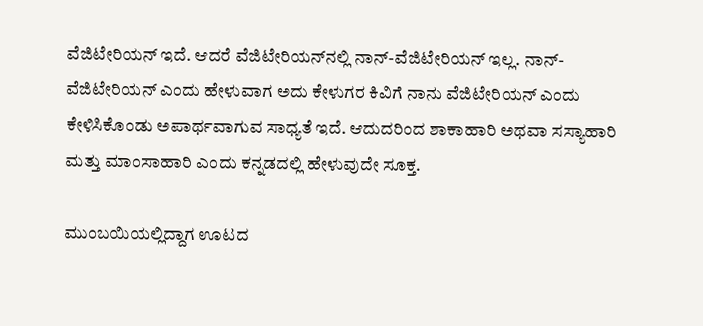ವೆಜಿಟೇರಿಯನ್ ಇದೆ. ಆದರೆ ವೆಜಿಟೇರಿಯನ್‌ನಲ್ಲಿ ನಾನ್-ವೆಜಿಟೇರಿಯನ್ ಇಲ್ಲ. ನಾನ್-ವೆಜಿಟೇರಿಯನ್ ಎಂದು ಹೇಳುವಾಗ ಅದು ಕೇಳುಗರ ಕಿವಿಗೆ ನಾನು ವೆಜಿಟೇರಿಯನ್ ಎಂದು ಕೇಳಿಸಿಕೊಂಡು ಅಪಾರ್ಥವಾಗುವ ಸಾಧ್ಯತೆ ಇದೆ. ಆದುದರಿಂದ ಶಾಕಾಹಾರಿ ಅಥವಾ ಸಸ್ಯಾಹಾರಿ ಮತ್ತು ಮಾಂಸಾಹಾರಿ ಎಂದು ಕನ್ನಡದಲ್ಲಿ ಹೇಳುವುದೇ ಸೂಕ್ತ.

ಮುಂಬಯಿಯಲ್ಲಿದ್ದಾಗ ಊಟದ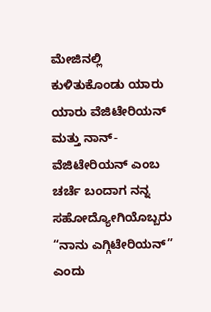ಮೇಜಿನಲ್ಲಿ ಕುಳಿತುಕೊಂಡು ಯಾರು ಯಾರು ವೆಜಿಟೇರಿಯನ್ ಮತ್ತು ನಾನ್-ವೆಜಿಟೇರಿಯನ್ ಎಂಬ ಚರ್ಚೆ ಬಂದಾಗ ನನ್ನ ಸಹೋದ್ಯೋಗಿಯೊಬ್ಬರು “ನಾನು ಎಗ್ಗಿಟೇರಿಯನ್” ಎಂದು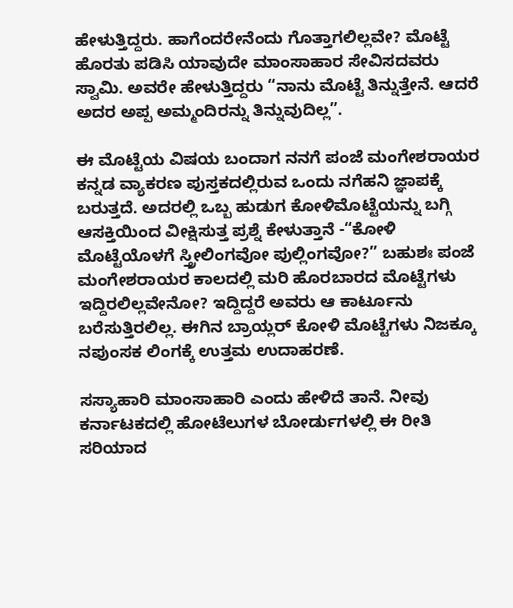ಹೇಳುತ್ತಿದ್ದರು. ಹಾಗೆಂದರೇನೆಂದು ಗೊತ್ತಾಗಲಿಲ್ಲವೇ? ಮೊಟ್ಟೆ ಹೊರತು ಪಡಿಸಿ ಯಾವುದೇ ಮಾಂಸಾಹಾರ ಸೇವಿಸದವರು ಸ್ವಾಮಿ. ಅವರೇ ಹೇಳುತ್ತಿದ್ದರು “ನಾನು ಮೊಟ್ಟೆ ತಿನ್ನುತ್ತೇನೆ. ಆದರೆ ಅದರ ಅಪ್ಪ ಅಮ್ಮಂದಿರನ್ನು ತಿನ್ನುವುದಿಲ್ಲ”.

ಈ ಮೊಟ್ಟೆಯ ವಿಷಯ ಬಂದಾಗ ನನಗೆ ಪಂಜೆ ಮಂಗೇಶರಾಯರ ಕನ್ನಡ ವ್ಯಾಕರಣ ಪುಸ್ತಕದಲ್ಲಿರುವ ಒಂದು ನಗೆಹನಿ ಜ್ಞಾಪಕ್ಕೆ ಬರುತ್ತದೆ. ಅದರಲ್ಲಿ ಒಬ್ಬ ಹುಡುಗ ಕೋಳಿಮೊಟ್ಟೆಯನ್ನು ಬಗ್ಗಿ ಆಸಕ್ತಿಯಿಂದ ವೀಕ್ಷಿಸುತ್ತ ಪ್ರಶ್ನೆ ಕೇಳುತ್ತಾನೆ -“ಕೋಳಿ ಮೊಟ್ಟೆಯೊಳಗೆ ಸ್ತ್ರೀಲಿಂಗವೋ ಪುಲ್ಲಿಂಗವೋ?” ಬಹುಶಃ ಪಂಜೆ ಮಂಗೇಶರಾಯರ ಕಾಲದಲ್ಲಿ ಮರಿ ಹೊರಬಾರದ ಮೊಟ್ಟೆಗಳು ಇದ್ದಿರಲಿಲ್ಲವೇನೋ? ಇದ್ದಿದ್ದರೆ ಅವರು ಆ ಕಾರ್ಟೂನು ಬರೆಸುತ್ತಿರಲಿಲ್ಲ. ಈಗಿನ ಬ್ರಾಯ್ಲರ್ ಕೋಳಿ ಮೊಟ್ಟೆಗಳು ನಿಜಕ್ಕೂ ನಪುಂಸಕ ಲಿಂಗಕ್ಕೆ ಉತ್ತಮ ಉದಾಹರಣೆ.

ಸಸ್ಯಾಹಾರಿ ಮಾಂಸಾಹಾರಿ ಎಂದು ಹೇಳಿದೆ ತಾನೆ. ನೀವು ಕರ್ನಾಟಕದಲ್ಲಿ ಹೋಟೆಲುಗಳ ಬೋರ್ಡುಗಳಲ್ಲಿ ಈ ರೀತಿ ಸರಿಯಾದ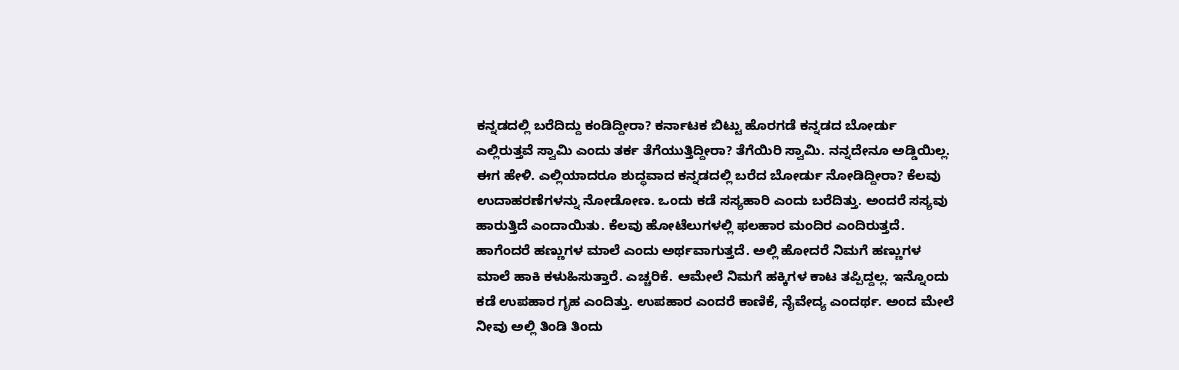ಕನ್ನಡದಲ್ಲಿ ಬರೆದಿದ್ದು ಕಂಡಿದ್ದೀರಾ? ಕರ್ನಾಟಕ ಬಿಟ್ಟು ಹೊರಗಡೆ ಕನ್ನಡದ ಬೋರ್ಡು ಎಲ್ಲಿರುತ್ತವೆ ಸ್ವಾಮಿ ಎಂದು ತರ್ಕ ತೆಗೆಯುತ್ತಿದ್ದೀರಾ? ತೆಗೆಯಿರಿ ಸ್ವಾಮಿ. ನನ್ನದೇನೂ ಅಡ್ಡಿಯಿಲ್ಲ. ಈಗ ಹೇಳಿ. ಎಲ್ಲಿಯಾದರೂ ಶುದ್ಧವಾದ ಕನ್ನಡದಲ್ಲಿ ಬರೆದ ಬೋರ್ಡು ನೋಡಿದ್ದೀರಾ? ಕೆಲವು ಉದಾಹರಣೆಗಳನ್ನು ನೋಡೋಣ. ಒಂದು ಕಡೆ ಸಸ್ಯಹಾರಿ ಎಂದು ಬರೆದಿತ್ತು. ಅಂದರೆ ಸಸ್ಯವು ಹಾರುತ್ತಿದೆ ಎಂದಾಯಿತು. ಕೆಲವು ಹೋಟೆಲುಗಳಲ್ಲಿ ಫಲಹಾರ ಮಂದಿರ ಎಂದಿರುತ್ತದೆ. ಹಾಗೆಂದರೆ ಹಣ್ಣುಗಳ ಮಾಲೆ ಎಂದು ಅರ್ಥವಾಗುತ್ತದೆ. ಅಲ್ಲಿ ಹೋದರೆ ನಿಮಗೆ ಹಣ್ಣುಗಳ ಮಾಲೆ ಹಾಕಿ ಕಳುಹಿಸುತ್ತಾರೆ. ಎಚ್ಚರಿಕೆ. ಆಮೇಲೆ ನಿಮಗೆ ಹಕ್ಕಿಗಳ ಕಾಟ ತಪ್ಪಿದ್ದಲ್ಲ. ಇನ್ನೊಂದು ಕಡೆ ಉಪಹಾರ ಗೃಹ ಎಂದಿತ್ತು. ಉಪಹಾರ ಎಂದರೆ ಕಾಣಿಕೆ, ನೈವೇದ್ಯ ಎಂದರ್ಥ. ಅಂದ ಮೇಲೆ ನೀವು ಅಲ್ಲಿ ತಿಂಡಿ ತಿಂದು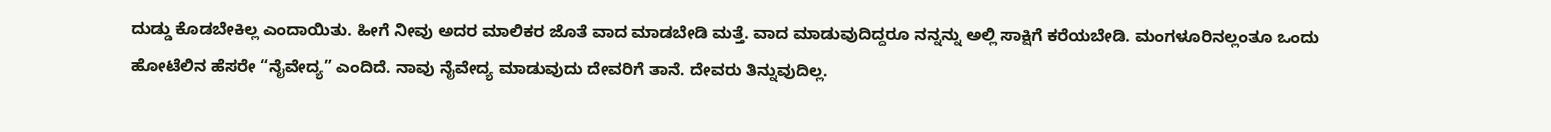ದುಡ್ಡು ಕೊಡಬೇಕಿಲ್ಲ ಎಂದಾಯಿತು. ಹೀಗೆ ನೀವು ಅದರ ಮಾಲಿಕರ ಜೊತೆ ವಾದ ಮಾಡಬೇಡಿ ಮತ್ತೆ. ವಾದ ಮಾಡುವುದಿದ್ದರೂ ನನ್ನನ್ನು ಅಲ್ಲಿ ಸಾಕ್ಷಿಗೆ ಕರೆಯಬೇಡಿ. ಮಂಗಳೂರಿನಲ್ಲಂತೂ ಒಂದು ಹೋಟೆಲಿನ ಹೆಸರೇ “ನೈವೇದ್ಯ” ಎಂದಿದೆ. ನಾವು ನೈವೇದ್ಯ ಮಾಡುವುದು ದೇವರಿಗೆ ತಾನೆ. ದೇವರು ತಿನ್ನುವುದಿಲ್ಲ.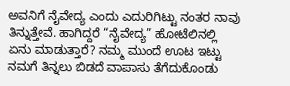ಅವನಿಗೆ ನೈವೇದ್ಯ ಎಂದು ಎದುರಿಗಿಟ್ಟು ನಂತರ ನಾವು ತಿನ್ನುತ್ತೇವೆ. ಹಾಗಿದ್ದರೆ “ನೈವೇದ್ಯ” ಹೋಟೆಲಿನಲ್ಲಿ ಏನು ಮಾಡುತ್ತಾರೆ? ನಮ್ಮ ಮುಂದೆ ಊಟ ಇಟ್ಟು ನಮಗೆ ತಿನ್ನಲು ಬಿಡದೆ ವಾಪಾಸು ತೆಗೆದುಕೊಂಡು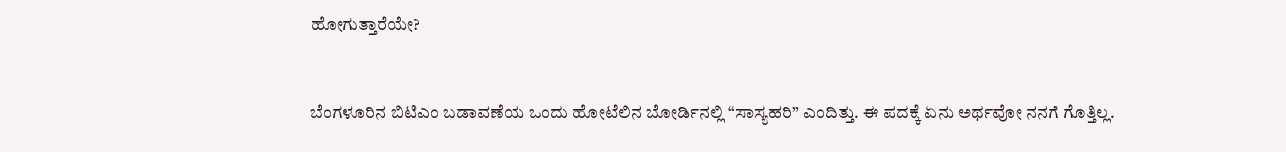ಹೋಗುತ್ತಾರೆಯೇ?


ಬೆಂಗಳೂರಿನ ಬಿಟಿಎಂ ಬಡಾವಣೆಯ ಒಂದು ಹೋಟೆಲಿನ ಬೋರ್ಡಿನಲ್ಲಿ “ಸಾಸ್ಯಹರಿ” ಎಂದಿತ್ತು. ಈ ಪದಕ್ಕೆ ಏನು ಅರ್ಥವೋ ನನಗೆ ಗೊತ್ತಿಲ್ಲ.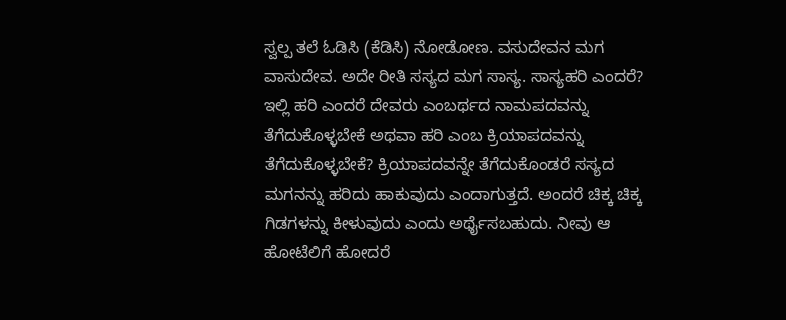ಸ್ವಲ್ಪ ತಲೆ ಓಡಿಸಿ (ಕೆಡಿಸಿ) ನೋಡೋಣ. ವಸುದೇವನ ಮಗ ವಾಸುದೇವ. ಅದೇ ರೀತಿ ಸಸ್ಯದ ಮಗ ಸಾಸ್ಯ. ಸಾಸ್ಯಹರಿ ಎಂದರೆ? ಇಲ್ಲಿ ಹರಿ ಎಂದರೆ ದೇವರು ಎಂಬರ್ಥದ ನಾಮಪದವನ್ನು ತೆಗೆದುಕೊಳ್ಳಬೇಕೆ ಅಥವಾ ಹರಿ ಎಂಬ ಕ್ರಿಯಾಪದವನ್ನು ತೆಗೆದುಕೊಳ್ಳಬೇಕೆ? ಕ್ರಿಯಾಪದವನ್ನೇ ತೆಗೆದುಕೊಂಡರೆ ಸಸ್ಯದ ಮಗನನ್ನು ಹರಿದು ಹಾಕುವುದು ಎಂದಾಗುತ್ತದೆ. ಅಂದರೆ ಚಿಕ್ಕ ಚಿಕ್ಕ ಗಿಡಗಳನ್ನು ಕೀಳುವುದು ಎಂದು ಅರ್ಥೈಸಬಹುದು. ನೀವು ಆ ಹೋಟೆಲಿಗೆ ಹೋದರೆ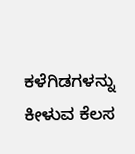ಕಳೆಗಿಡಗಳನ್ನು ಕೀಳುವ ಕೆಲಸ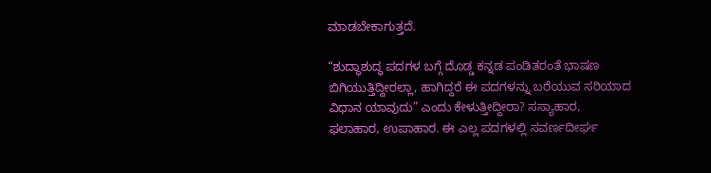ಮಾಡಬೇಕಾಗುತ್ತದೆ.

“ಶುದ್ಧಾಶುದ್ಧ ಪದಗಳ ಬಗ್ಗೆ ದೊಡ್ಡ ಕನ್ನಡ ಪಂಡಿತರಂತೆ ಭಾಷಣ ಬಿಗಿಯುತ್ತಿದ್ದೀರಲ್ಲಾ, ಹಾಗಿದ್ದರೆ ಈ ಪದಗಳನ್ನು ಬರೆಯುವ ಸರಿಯಾದ ವಿಧಾನ ಯಾವುದು” ಎಂದು ಕೇಳುತ್ತೀದ್ದೀರಾ? ಸಸ್ಯಾಹಾರ, ಫಲಾಹಾರ, ಉಪಾಹಾರ. ಈ ಎಲ್ಲ ಪದಗಳಲ್ಲಿ ಸವರ್ಣದೀರ್ಘ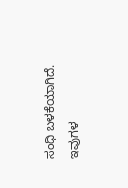ಸಂಧಿ ಬಳಕೆಯಾಗಿದೆ. ಇವುಗಳ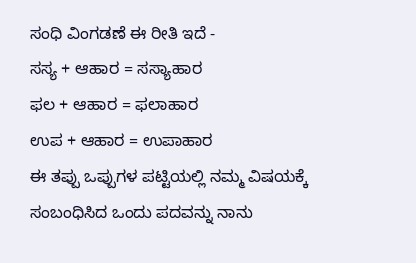ಸಂಧಿ ವಿಂಗಡಣೆ ಈ ರೀತಿ ಇದೆ -
ಸಸ್ಯ + ಆಹಾರ = ಸಸ್ಯಾಹಾರ
ಫಲ + ಆಹಾರ = ಫಲಾಹಾರ
ಉಪ + ಆಹಾರ = ಉಪಾಹಾರ
ಈ ತಪ್ಪು ಒಪ್ಪುಗಳ ಪಟ್ಟಿಯಲ್ಲಿ ನಮ್ಮ ವಿಷಯಕ್ಕೆ ಸಂಬಂಧಿಸಿದ ಒಂದು ಪದವನ್ನು ನಾನು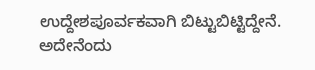ಉದ್ದೇಶಪೂರ್ವಕವಾಗಿ ಬಿಟ್ಟುಬಿಟ್ಟಿದ್ದೇನೆ. ಅದೇನೆಂದು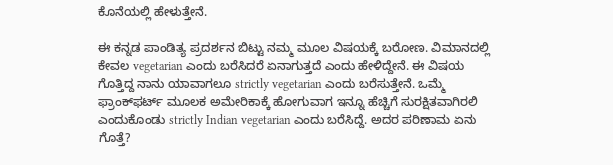ಕೊನೆಯಲ್ಲಿ ಹೇಳುತ್ತೇನೆ.

ಈ ಕನ್ನಡ ಪಾಂಡಿತ್ಯ ಪ್ರದರ್ಶನ ಬಿಟ್ಟು ನಮ್ಮ ಮೂಲ ವಿಷಯಕ್ಕೆ ಬರೋಣ. ವಿಮಾನದಲ್ಲಿ ಕೇವಲ vegetarian ಎಂದು ಬರೆಸಿದರೆ ಏನಾಗುತ್ತದೆ ಎಂದು ಹೇಳಿದ್ದೇನೆ. ಈ ವಿಷಯ ಗೊತ್ತಿದ್ದ ನಾನು ಯಾವಾಗಲೂ strictly vegetarian ಎಂದು ಬರೆಸುತ್ತೇನೆ. ಒಮ್ಮೆ ಫ್ರಾಂಕ್‌ಫರ್ಟ್ ಮೂಲಕ ಅಮೇರಿಕಾಕ್ಕೆ ಹೋಗುವಾಗ ಇನ್ನೂ ಹೆಚ್ಚಿಗೆ ಸುರಕ್ಷಿತವಾಗಿರಲಿ ಎಂದುಕೊಂಡು strictly Indian vegetarian ಎಂದು ಬರೆಸಿದ್ದೆ. ಅದರ ಪರಿಣಾಮ ಏನು ಗೊತ್ತೆ?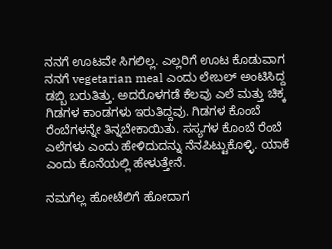ನನಗೆ ಊಟವೇ ಸಿಗಲಿಲ್ಲ. ಎಲ್ಲರಿಗೆ ಊಟ ಕೊಡುವಾಗ ನನಗೆ vegetarian meal ಎಂದು ಲೇಬಲ್ ಅಂಟಿಸಿದ್ದ ಡಬ್ಬಿ ಬರುತಿತ್ತು. ಅದರೊಳಗಡೆ ಕೆಲವು ಎಲೆ ಮತ್ತು ಚಿಕ್ಕ ಗಿಡಗಳ ಕಾಂಡಗಳು ಇರುತಿದ್ದವು. ಗಿಡಗಳ ಕೊಂಬೆ ರೆಂಬೆಗಳನ್ನೇ ತಿನ್ನಬೇಕಾಯಿತು. ಸಸ್ಯಗಳ ಕೊಂಬೆ ರೆಂಬೆ ಎಲೆಗಳು ಎಂದು ಹೇಳಿದುದನ್ನು ನೆನಪಿಟ್ಟುಕೊಳ್ಳಿ. ಯಾಕೆ ಎಂದು ಕೊನೆಯಲ್ಲಿ ಹೇಳುತ್ತೇನೆ.

ನಮಗೆಲ್ಲ ಹೋಟೆಲಿಗೆ ಹೋದಾಗ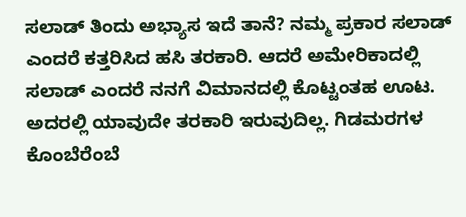ಸಲಾಡ್ ತಿಂದು ಅಭ್ಯಾಸ ಇದೆ ತಾನೆ? ನಮ್ಮ ಪ್ರಕಾರ ಸಲಾಡ್ ಎಂದರೆ ಕತ್ತರಿಸಿದ ಹಸಿ ತರಕಾರಿ. ಆದರೆ ಅಮೇರಿಕಾದಲ್ಲಿ ಸಲಾಡ್ ಎಂದರೆ ನನಗೆ ವಿಮಾನದಲ್ಲಿ ಕೊಟ್ಟಂತಹ ಊಟ. ಅದರಲ್ಲಿ ಯಾವುದೇ ತರಕಾರಿ ಇರುವುದಿಲ್ಲ. ಗಿಡಮರಗಳ ಕೊಂಬೆರೆಂಬೆ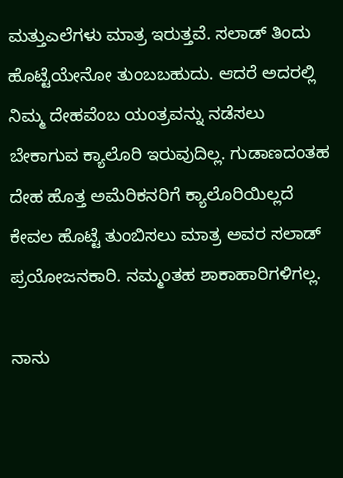ಮತ್ತುಎಲೆಗಳು ಮಾತ್ರ ಇರುತ್ತವೆ. ಸಲಾಡ್ ತಿಂದು ಹೊಟ್ಟೆಯೇನೋ ತುಂಬಬಹುದು. ಆದರೆ ಅದರಲ್ಲಿ ನಿಮ್ಮ ದೇಹವೆಂಬ ಯಂತ್ರವನ್ನು ನಡೆಸಲು ಬೇಕಾಗುವ ಕ್ಯಾಲೊರಿ ಇರುವುದಿಲ್ಲ. ಗುಡಾಣದಂತಹ ದೇಹ ಹೊತ್ತ ಅಮೆರಿಕನರಿಗೆ ಕ್ಯಾಲೊರಿಯಿಲ್ಲದೆ ಕೇವಲ ಹೊಟ್ಟೆ ತುಂಬಿಸಲು ಮಾತ್ರ ಅವರ ಸಲಾಡ್ ಪ್ರಯೋಜನಕಾರಿ. ನಮ್ಮಂತಹ ಶಾಕಾಹಾರಿಗಳಿಗಲ್ಲ.

ನಾನು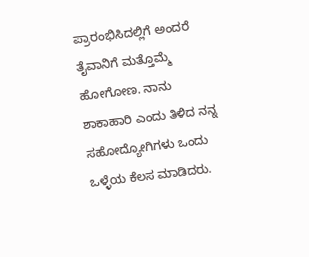ಪ್ರಾರಂಭಿಸಿದಲ್ಲಿಗೆ ಅಂದರೆ ತೈವಾನಿಗೆ ಮತ್ತೊಮ್ಮೆ ಹೋಗೋಣ. ನಾನು ಶಾಕಾಹಾರಿ ಎಂದು ತಿಳಿದ ನನ್ನ ಸಹೋದ್ಯೋಗಿಗಳು ಒಂದು ಒಳ್ಳೆಯ ಕೆಲಸ ಮಾಡಿದರು.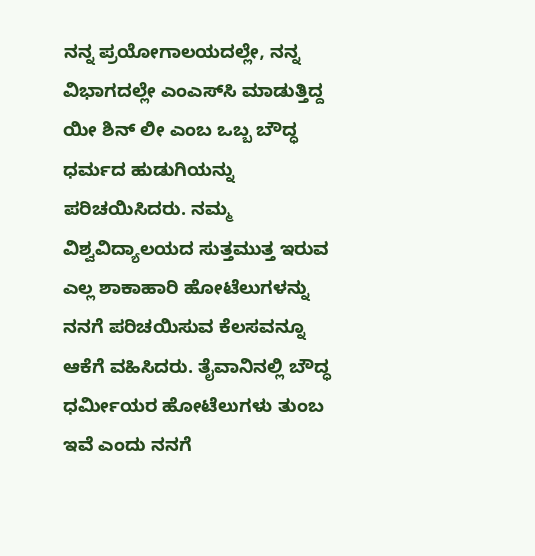ನನ್ನ ಪ್ರಯೋಗಾಲಯದಲ್ಲೇ, ನನ್ನ ವಿಭಾಗದಲ್ಲೇ ಎಂಎಸ್‌ಸಿ ಮಾಡುತ್ತಿದ್ದ ಯೀ ಶಿನ್ ಲೀ ಎಂಬ ಒಬ್ಬ ಬೌದ್ಧ ಧರ್ಮದ ಹುಡುಗಿಯನ್ನು ಪರಿಚಯಿಸಿದರು. ನಮ್ಮ ವಿಶ್ವವಿದ್ಯಾಲಯದ ಸುತ್ತಮುತ್ತ ಇರುವ ಎಲ್ಲ ಶಾಕಾಹಾರಿ ಹೋಟೆಲುಗಳನ್ನು ನನಗೆ ಪರಿಚಯಿಸುವ ಕೆಲಸವನ್ನೂ ಆಕೆಗೆ ವಹಿಸಿದರು. ತೈವಾನಿನಲ್ಲಿ ಬೌದ್ಧ ಧರ್ಮೀಯರ ಹೋಟೆಲುಗಳು ತುಂಬ ಇವೆ ಎಂದು ನನಗೆ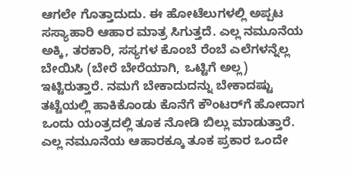ಆಗಲೇ ಗೊತ್ತಾದುದು. ಈ ಹೋಟೆಲುಗಳಲ್ಲಿ ಅಪ್ಪಟ ಸಸ್ಯಾಹಾರಿ ಆಹಾರ ಮಾತ್ರ ಸಿಗುತ್ತದೆ. ಎಲ್ಲ ನಮೂನೆಯ ಅಕ್ಕಿ, ತರಕಾರಿ, ಸಸ್ಯಗಳ ಕೊಂಬೆ ರೆಂಬೆ ಎಲೆಗಳನ್ನೆಲ್ಲ ಬೇಯಿಸಿ (ಬೇರೆ ಬೇರೆಯಾಗಿ, ಒಟ್ಟಿಗೆ ಅಲ್ಲ) ಇಟ್ಟಿರುತ್ತಾರೆ. ನಮಗೆ ಬೇಕಾದುದನ್ನು ಬೇಕಾದಷ್ಟು ತಟ್ಟೆಯಲ್ಲಿ ಹಾಕಿಕೊಂಡು ಕೊನೆಗೆ ಕೌಂಟರ್‌ಗೆ ಹೋದಾಗ ಒಂದು ಯಂತ್ರದಲ್ಲಿ ತೂಕ ನೋಡಿ ಬಿಲ್ಲು ಮಾಡುತ್ತಾರೆ. ಎಲ್ಲ ನಮೂನೆಯ ಆಹಾರಕ್ಕೂ ತೂಕ ಪ್ರಕಾರ ಒಂದೇ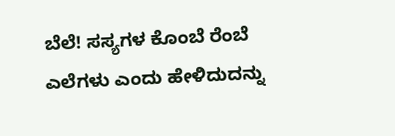ಬೆಲೆ! ಸಸ್ಯಗಳ ಕೊಂಬೆ ರೆಂಬೆ ಎಲೆಗಳು ಎಂದು ಹೇಳಿದುದನ್ನು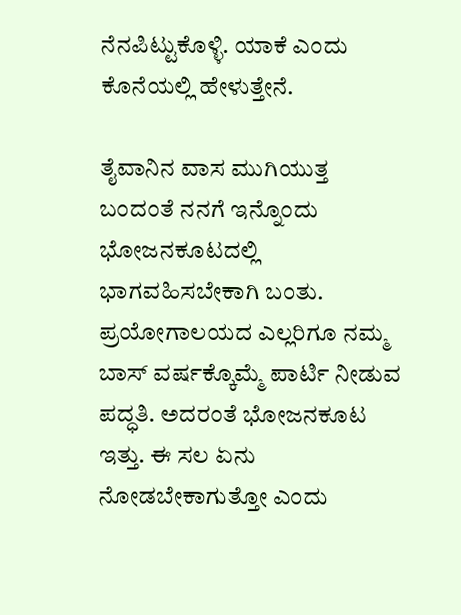ನೆನಪಿಟ್ಟುಕೊಳ್ಳಿ. ಯಾಕೆ ಎಂದು ಕೊನೆಯಲ್ಲಿ ಹೇಳುತ್ತೇನೆ.

ತೈವಾನಿನ ವಾಸ ಮುಗಿಯುತ್ತ ಬಂದಂತೆ ನನಗೆ ಇನ್ನೊಂದು ಭೋಜನಕೂಟದಲ್ಲಿ ಭಾಗವಹಿಸಬೇಕಾಗಿ ಬಂತು. ಪ್ರಯೋಗಾಲಯದ ಎಲ್ಲರಿಗೂ ನಮ್ಮ ಬಾಸ್ ವರ್ಷಕ್ಕೊಮ್ಮೆ ಪಾರ್ಟಿ ನೀಡುವ ಪದ್ಧತಿ. ಅದರಂತೆ ಭೋಜನಕೂಟ ಇತ್ತು. ಈ ಸಲ ಏನು ನೋಡಬೇಕಾಗುತ್ತೋ ಎಂದು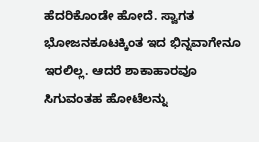ಹೆದರಿಕೊಂಡೇ ಹೋದೆ. ಸ್ವಾಗತ ಭೋಜನಕೂಟಕ್ಕಿಂತ ಇದ ಭಿನ್ನವಾಗೇನೂ ಇರಲಿಲ್ಲ. ಆದರೆ ಶಾಕಾಹಾರವೂ ಸಿಗುವಂತಹ ಹೋಟೆಲನ್ನು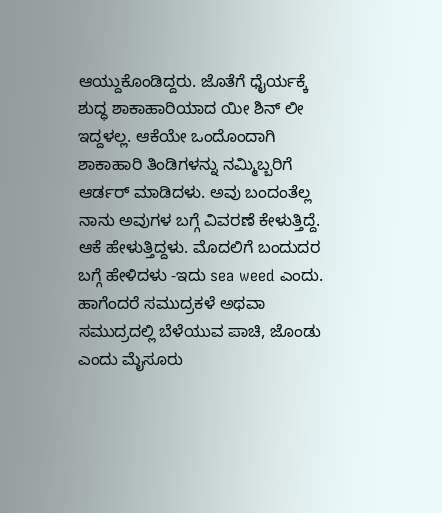ಆಯ್ದುಕೊಂಡಿದ್ದರು. ಜೊತೆಗೆ ಧೈರ್ಯಕ್ಕೆ ಶುದ್ಧ ಶಾಕಾಹಾರಿಯಾದ ಯೀ ಶಿನ್ ಲೀ ಇದ್ದಳಲ್ಲ. ಆಕೆಯೇ ಒಂದೊಂದಾಗಿ ಶಾಕಾಹಾರಿ ತಿಂಡಿಗಳನ್ನು ನಮ್ಮಿಬ್ಬರಿಗೆ ಆರ್ಡರ್ ಮಾಡಿದಳು. ಅವು ಬಂದಂತೆಲ್ಲ ನಾನು ಅವುಗಳ ಬಗ್ಗೆ ವಿವರಣೆ ಕೇಳುತ್ತಿದ್ದೆ. ಆಕೆ ಹೇಳುತ್ತಿದ್ದಳು. ಮೊದಲಿಗೆ ಬಂದುದರ ಬಗ್ಗೆ ಹೇಳಿದಳು -ಇದು sea weed ಎಂದು. ಹಾಗೆಂದರೆ ಸಮುದ್ರಕಳೆ ಅಥವಾ ಸಮುದ್ರದಲ್ಲಿ ಬೆಳೆಯುವ ಪಾಚಿ, ಜೊಂಡು ಎಂದು ಮೈಸೂರು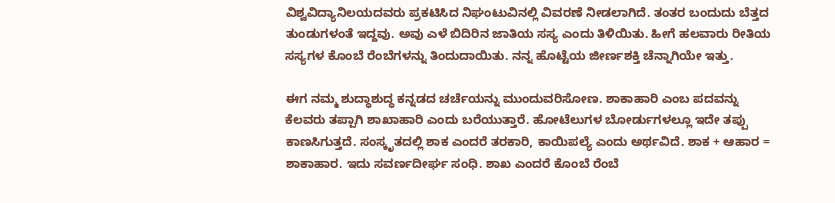ವಿಶ್ವವಿದ್ಯಾನಿಲಯದವರು ಪ್ರಕಟಿಸಿದ ನಿಘಂಟುವಿನಲ್ಲಿ ವಿವರಣೆ ನೀಡಲಾಗಿದೆ. ತಂತರ ಬಂದುದು ಬೆತ್ತದ ತುಂಡುಗಳಂತೆ ಇದ್ದವು. ಅವು ಎಳೆ ಬಿದಿರಿನ ಜಾತಿಯ ಸಸ್ಯ ಎಂದು ತಿಳಿಯಿತು. ಹೀಗೆ ಹಲವಾರು ರೀತಿಯ ಸಸ್ಯಗಳ ಕೊಂಬೆ ರೆಂಬೆಗಳನ್ನು ತಿಂದುದಾಯಿತು. ನನ್ನ ಹೊಟ್ಟೆಯ ಜೀರ್ಣಶಕ್ತಿ ಚೆನ್ನಾಗಿಯೇ ಇತ್ತು.

ಈಗ ನಮ್ಮ ಶುದ್ಧಾಶುದ್ಧ ಕನ್ನಡದ ಚರ್ಚೆಯನ್ನು ಮುಂದುವರಿಸೋಣ. ಶಾಕಾಹಾರಿ ಎಂಬ ಪದವನ್ನು ಕೆಲವರು ತಪ್ಪಾಗಿ ಶಾಖಾಹಾರಿ ಎಂದು ಬರೆಯುತ್ತಾರೆ. ಹೋಟೆಲುಗಳ ಬೋರ್ಡುಗಳಲ್ಲೂ ಇದೇ ತಪ್ಪು ಕಾಣಸಿಗುತ್ತದೆ. ಸಂಸ್ಕೃತದಲ್ಲಿ ಶಾಕ ಎಂದರೆ ತರಕಾರಿ, ಕಾಯಿಪಲ್ಯೆ ಎಂದು ಅರ್ಥವಿದೆ. ಶಾಕ + ಆಹಾರ = ಶಾಕಾಹಾರ. ಇದು ಸವರ್ಣದೀರ್ಘ ಸಂಧಿ. ಶಾಖ ಎಂದರೆ ಕೊಂಬೆ ರೆಂಬೆ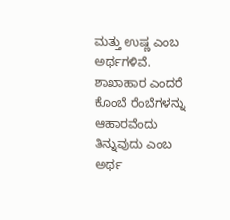ಮತ್ತು ಉಷ್ಣ ಎಂಬ ಅರ್ಥಗಳಿವೆ. ಶಾಖಾಹಾರ ಎಂದರೆ ಕೊಂಬೆ ರೆಂಬೆಗಳನ್ನು ಆಹಾರವೆಂದು ತಿನ್ನುವುದು ಎಂಬ ಅರ್ಥ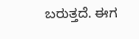ಬರುತ್ತದೆ. ಈಗ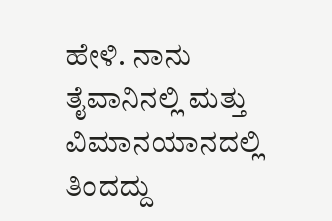ಹೇಳಿ. ನಾನು ತೈವಾನಿನಲ್ಲಿ ಮತ್ತು ವಿಮಾನಯಾನದಲ್ಲಿ ತಿಂದದ್ದು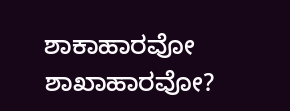ಶಾಕಾಹಾರವೋ ಶಾಖಾಹಾರವೋ?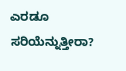ಎರಡೂ ಸರಿಯೆನ್ನುತ್ತೀರಾ?